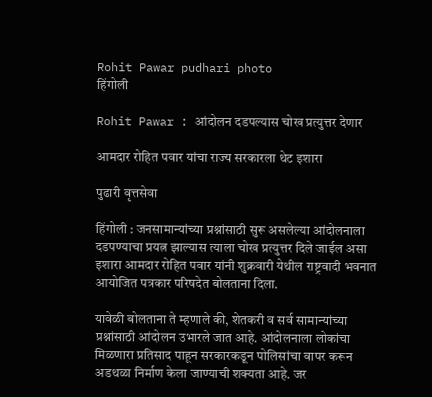Rohit Pawar pudhari photo
हिंगोली

Rohit Pawar : आंदोलन दडपल्यास चोख प्रत्युत्तर देणार

आमदार रोहित पवार यांचा राज्‍य सरकारला थेट इशारा

पुढारी वृत्तसेवा

हिंगोली : जनसामान्यांच्या प्रश्नांसाठी सुरू असलेल्या आंदोलनाला दडपण्याचा प्रयत्न झाल्यास त्याला चोख प्रत्युत्तर दिले जाईल असा इशारा आमदार रोहित पवार यांनी शुक्रवारी येथील राष्ट्रवादी भवनात आयोजित पत्रकार परिषदेत बोलताना दिला.

यावेळी बोलताना ते म्हणाले की, शेतकरी व सर्व सामान्यांच्या प्रश्नांसाठी आंदोलन उभारले जात आहे. आंदोलनाला लोकांचा मिळणारा प्रतिसाद पाहून सरकारकडून पोलिसांचा वापर करून अडथळा निर्माण केला जाण्याची शक्यता आहे. जर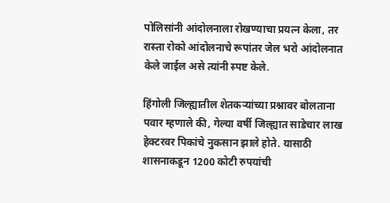पोलिसांनी आंदोलनाला रोखण्याचा प्रयत्न केला, तर रास्ता रोको आंदोलनाचे रूपांतर जेल भरो आंदोलनात केले जाईल असे त्यांनी स्पष्ट केले.

हिंगोली जिल्ह्यातील शेतकऱ्यांच्या प्रश्नावर बोलताना पवार म्हणाले की, गेल्या वर्षी जिल्ह्यात साडेचार लाख हेक्टरवर पिकांचे नुकसान झाले होते. यासाठी शासनाकडून 1200 कोटी रुपयांची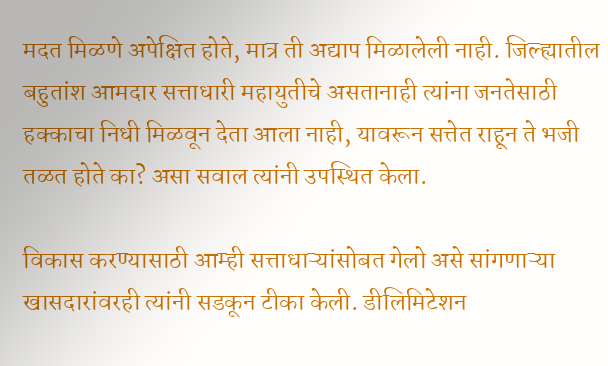मदत मिळणे अपेक्षित होते, मात्र ती अद्याप मिळालेली नाही. जिल्ह्यातील बहुतांश आमदार सत्ताधारी महायुतीचे असतानाही त्यांना जनतेसाठी हक्काचा निधी मिळवून देता आला नाही, यावरून सत्तेत राहून ते भजी तळत होते का? असा सवाल त्यांनी उपस्थित केला.

विकास करण्यासाठी आम्ही सत्ताधाऱ्यांसोबत गेलो असे सांगणाऱ्या खासदारांवरही त्यांनी सडकून टीका केली. डीलिमिटेशन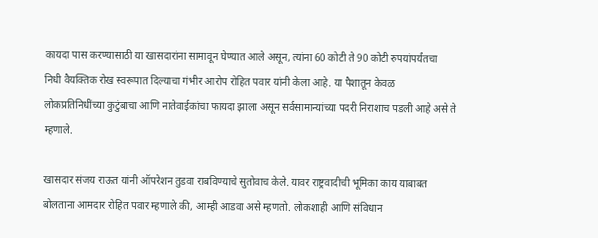कायदा पास करण्यासाठी या खासदारांना सामावून घेण्यात आले असून, त्यांना 60 कोटी ते 90 कोटी रुपयांपर्यंतचा निधी वैयक्तिक रोख स्वरूपात दिल्याचा गंभीर आरोप रोहित पवार यांनी केला आहे. या पैशातून केवळ लोकप्रतिनिधींच्या कुटुंबाचा आणि नातेवाईकांचा फायदा झाला असून सर्वसामान्यांच्या पदरी निराशाच पडली आहे असे ते म्हणाले.

खासदार संजय राऊत यांनी ऑपरेशन तुडवा राबविण्याचे सुतोवाच केले. यावर राष्ट्रवादीची भूमिका काय याबाबत बोलताना आमदार रोहित पवार म्हणाले की, आम्ही आडवा असे म्हणतो. लोकशाही आणि संविधान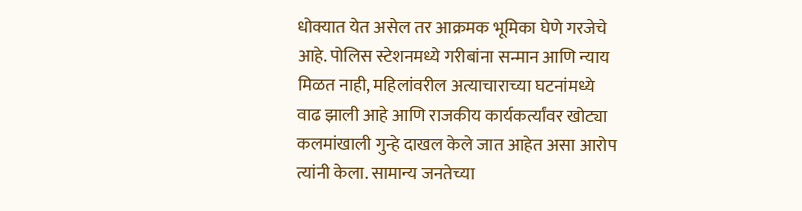धोक्यात येत असेल तर आक्रमक भूमिका घेणे गरजेचे आहे. पोलिस स्टेशनमध्ये गरीबांना सन्मान आणि न्याय मिळत नाही, महिलांवरील अत्याचाराच्या घटनांमध्ये वाढ झाली आहे आणि राजकीय कार्यकर्त्यांवर खोट्या कलमांखाली गुन्हे दाखल केले जात आहेत असा आरोप त्यांनी केला. सामान्य जनतेच्या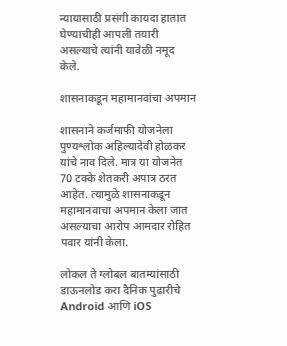न्यायासाठी प्रसंगी कायदा हातात घेण्याचीही आपली तयारी असल्याचे त्यांनी यावेळी नमूद केले.

शासनाकडून महामानवांचा अपमान

शासनाने कर्जमाफी योजनेला पुण्यश्लोक अहिल्यादेवी होळकर यांचे नाव दिले. मात्र या योजनेत 70 टक्के शेतकरी अपात्र ठरत आहेत. त्यामुळे शासनाकडून महामानवाचा अपमान केला जात असल्याचा आरोप आमदार रोहित पवार यांनी केला.

लोकल ते ग्लोबल बातम्यांसाठी डाऊनलोड करा दैनिक पुढारीचे Android आणि iOS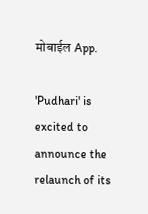मोबाईल App.

'Pudhari' is excited to announce the relaunch of its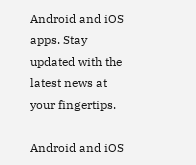Android and iOS apps. Stay updated with the latest news at your fingertips.

Android and iOS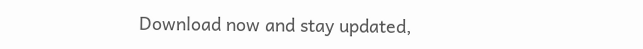Download now and stay updated,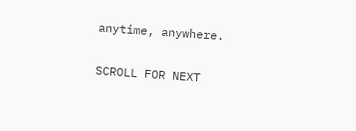anytime, anywhere.

SCROLL FOR NEXT